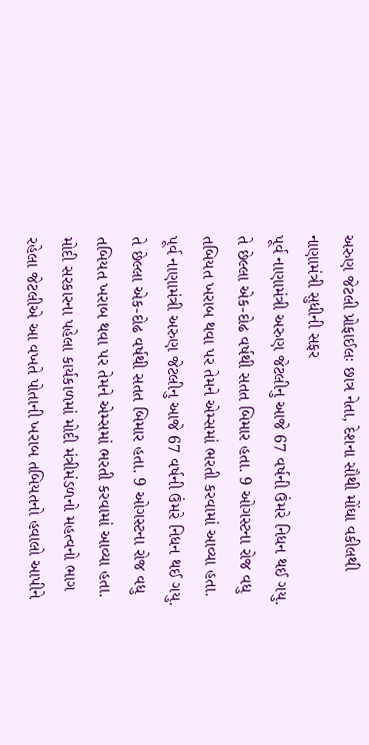અરુણ જેટલી પ્રોફાઈલઃ છાત્ર નેતા, દેશના સૌથી મોંઘા વકીલથી નાણામંત્રી સુધીની સફર
પૂર્વ નાણામંત્રી અરુણ જેટલીનુ આજે 67 વર્ષની ઉંમરે નિધન થઈ ગયુ. તે છેલ્લા એક-દોઢ વર્ષથી સતત બિમાર હતા. 9 ઓગસ્ટના રોજ વધુ તબિયત ખરાબ થવા પર તેમને એમ્સમાં ભરતી કરવામાં આવ્યા હતા.
પૂર્વ નાણામંત્રી અરુણ જેટલીનુ આજે 67 વર્ષની ઉંમરે નિધન થઈ ગયુ. તે છેલ્લા એક-દોઢ વર્ષથી સતત બિમાર હતા. 9 ઓગસ્ટના રોજ વધુ તબિયત ખરાબ થવા પર તેમને એમ્સમાં ભરતી કરવામાં આવ્યા હતા. મોદી સરકારના પહેલા કાર્યકાળમાં મોદી મંત્રીમંડળનો મહત્વનો ભાગ રહેલા જેટલીએ આ વખતે પોતાની ખરાબ તબિયતનો હવાલો આપીને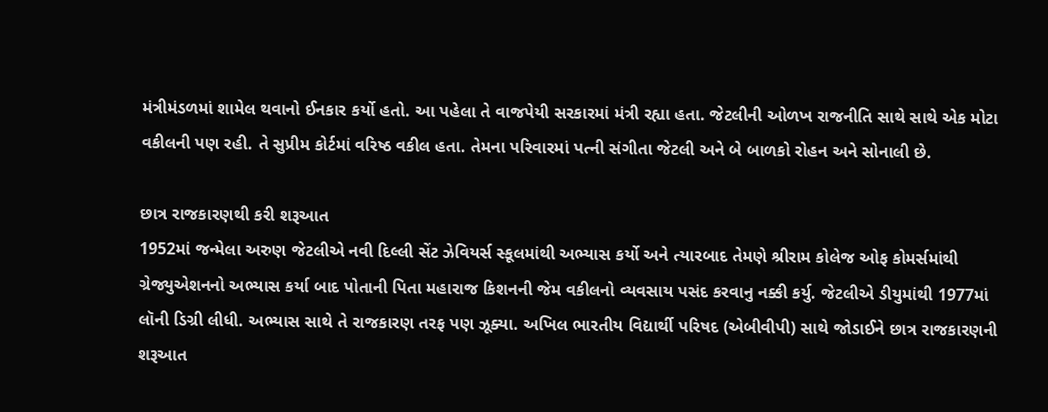મંત્રીમંડળમાં શામેલ થવાનો ઈનકાર કર્યો હતો. આ પહેલા તે વાજપેયી સરકારમાં મંત્રી રહ્યા હતા. જેટલીની ઓળખ રાજનીતિ સાથે સાથે એક મોટા વકીલની પણ રહી. તે સુપ્રીમ કોર્ટમાં વરિષ્ઠ વકીલ હતા. તેમના પરિવારમાં પત્ની સંગીતા જેટલી અને બે બાળકો રોહન અને સોનાલી છે.

છાત્ર રાજકારણથી કરી શરૂઆત
1952માં જન્મેલા અરુણ જેટલીએ નવી દિલ્લી સેંટ ઝેવિયર્સ સ્કૂલમાંથી અભ્યાસ કર્યો અને ત્યારબાદ તેમણે શ્રીરામ કોલેજ ઓફ કોમર્સમાંથી ગ્રેજ્યુએશનનો અભ્યાસ કર્યા બાદ પોતાની પિતા મહારાજ કિશનની જેમ વકીલનો વ્યવસાય પસંદ કરવાનુ નક્કી કર્યુ. જેટલીએ ડીયુમાંથી 1977માં લૉની ડિગ્રી લીધી. અભ્યાસ સાથે તે રાજકારણ તરફ પણ ઝૂક્યા. અખિલ ભારતીય વિદ્યાર્થી પરિષદ (એબીવીપી) સાથે જોડાઈને છાત્ર રાજકારણની શરૂઆત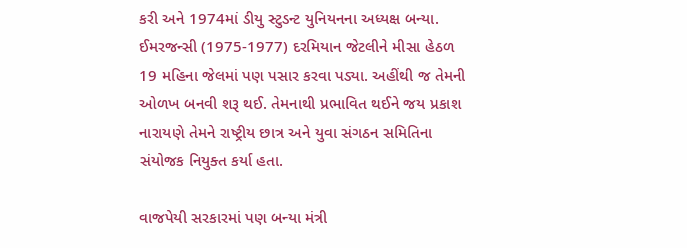કરી અને 1974માં ડીયુ સ્ટુડન્ટ યુનિયનના અધ્યક્ષ બન્યા. ઈમરજન્સી (1975-1977) દરમિયાન જેટલીને મીસા હેઠળ 19 મહિના જેલમાં પણ પસાર કરવા પડ્યા. અહીંથી જ તેમની ઓળખ બનવી શરૂ થઈ. તેમનાથી પ્રભાવિત થઈને જય પ્રકાશ નારાયણે તેમને રાષ્ટ્રીય છાત્ર અને યુવા સંગઠન સમિતિના સંયોજક નિયુક્ત કર્યા હતા.

વાજપેયી સરકારમાં પણ બન્યા મંત્રી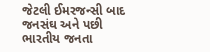જેટલી ઈમરજન્સી બાદ જનસંઘ અને પછી ભારતીય જનતા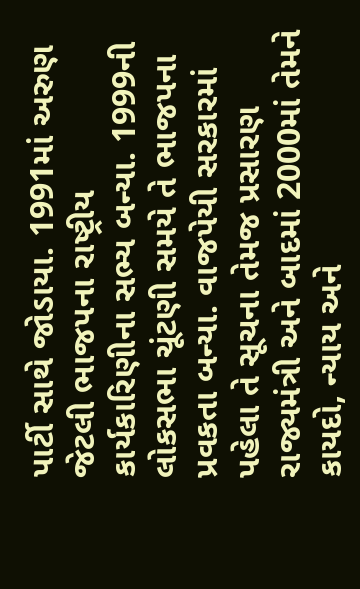પાર્ટી સાથે જોડાયા. 1991માં અરુણ જેટલી ભાજપના રાષ્ટ્રીય કાર્યકારિણીના સભ્ય બન્યા. 1999ની લોકસભા ચૂંટણી સમયે તે ભાજપના પ્રવકતા બન્યા. વાજપેયી સરકારમાં પહેલા તે સૂચના તેમજ પ્રસારણ રાજ્યમંત્રી અને બાદમાં 2000માં તેમને કાયદો, ન્યાય અને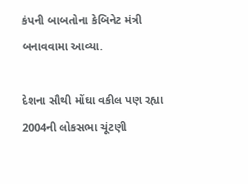કંપની બાબતોના કેબિનેટ મંત્રી બનાવવામા આવ્યા.

દેશના સૌથી મોંઘા વકીલ પણ રહ્યા
2004ની લોકસભા ચૂંટણી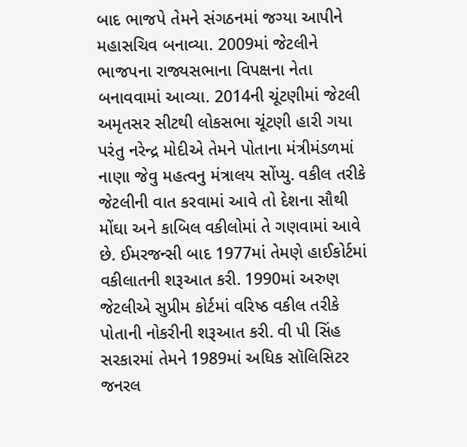બાદ ભાજપે તેમને સંગઠનમાં જગ્યા આપીને મહાસચિવ બનાવ્યા. 2009માં જેટલીને ભાજપના રાજ્યસભાના વિપક્ષના નેતા બનાવવામાં આવ્યા. 2014ની ચૂંટણીમાં જેટલી અમૃતસર સીટથી લોકસભા ચૂંટણી હારી ગયા પરંતુ નરેન્દ્ર મોદીએ તેમને પોતાના મંત્રીમંડળમાં નાણા જેવુ મહત્વનુ મંત્રાલય સોંપ્યુ. વકીલ તરીકે જેટલીની વાત કરવામાં આવે તો દેશના સૌથી મોંઘા અને કાબિલ વકીલોમાં તે ગણવામાં આવે છે. ઈમરજન્સી બાદ 1977માં તેમણે હાઈકોર્ટમાં વકીલાતની શરૂઆત કરી. 1990માં અરુણ જેટલીએ સુપ્રીમ કોર્ટમાં વરિષ્ઠ વકીલ તરીકે પોતાની નોકરીની શરૂઆત કરી. વી પી સિંહ સરકારમાં તેમને 1989માં અધિક સૉલિસિટર જનરલ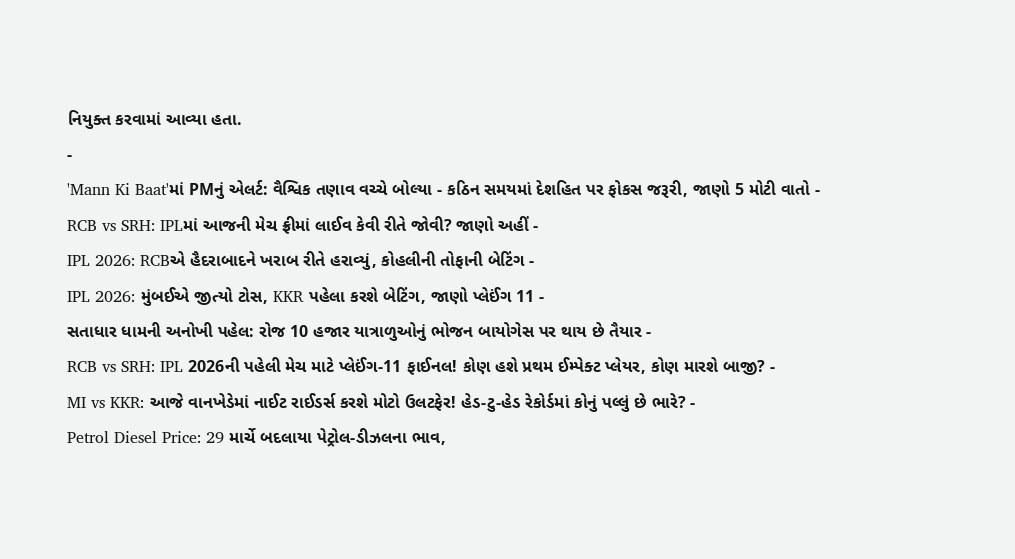નિયુક્ત કરવામાં આવ્યા હતા.
-
'Mann Ki Baat'માં PMનું એલર્ટ: વૈશ્વિક તણાવ વચ્ચે બોલ્યા - કઠિન સમયમાં દેશહિત પર ફોકસ જરૂરી, જાણો 5 મોટી વાતો -
RCB vs SRH: IPLમાં આજની મેચ ફ્રીમાં લાઈવ કેવી રીતે જોવી? જાણો અહીં -
IPL 2026: RCBએ હૈદરાબાદને ખરાબ રીતે હરાવ્યું, કોહલીની તોફાની બેટિંગ -
IPL 2026: મુંબઈએ જીત્યો ટોસ, KKR પહેલા કરશે બેટિંગ, જાણો પ્લેઈંગ 11 -
સતાધાર ધામની અનોખી પહેલ: રોજ 10 હજાર યાત્રાળુઓનું ભોજન બાયોગેસ પર થાય છે તૈયાર -
RCB vs SRH: IPL 2026ની પહેલી મેચ માટે પ્લેઈંગ-11 ફાઈનલ! કોણ હશે પ્રથમ ઈમ્પેક્ટ પ્લેયર, કોણ મારશે બાજી? -
MI vs KKR: આજે વાનખેડેમાં નાઈટ રાઈડર્સ કરશે મોટો ઉલટફેર! હેડ-ટુ-હેડ રેકોર્ડમાં કોનું પલ્લું છે ભારે? -
Petrol Diesel Price: 29 માર્ચે બદલાયા પેટ્રોલ-ડીઝલના ભાવ,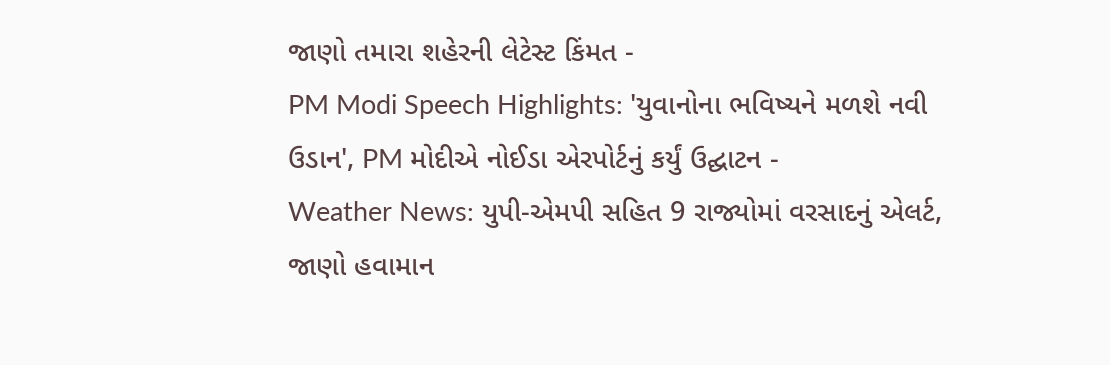જાણો તમારા શહેરની લેટેસ્ટ કિંમત -
PM Modi Speech Highlights: 'યુવાનોના ભવિષ્યને મળશે નવી ઉડાન', PM મોદીએ નોઈડા એરપોર્ટનું કર્યું ઉદ્ઘાટન -
Weather News: યુપી-એમપી સહિત 9 રાજ્યોમાં વરસાદનું એલર્ટ, જાણો હવામાન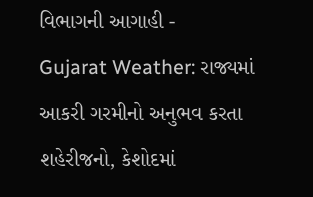વિભાગની આગાહી -
Gujarat Weather: રાજ્યમાં આકરી ગરમીનો અનુભવ કરતા શહેરીજનો, કેશોદમાં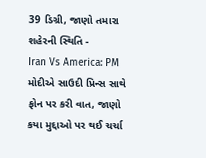39 ડિગ્રી, જાણો તમારા શહેરની સ્થિતિ -
Iran Vs America: PM મોદીએ સાઉદી પ્રિન્સ સાથે ફોન પર કરી વાત, જાણો કયા મુદ્દાઓ પર થઈ ચર્ચા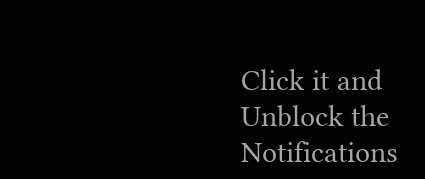Click it and Unblock the Notifications